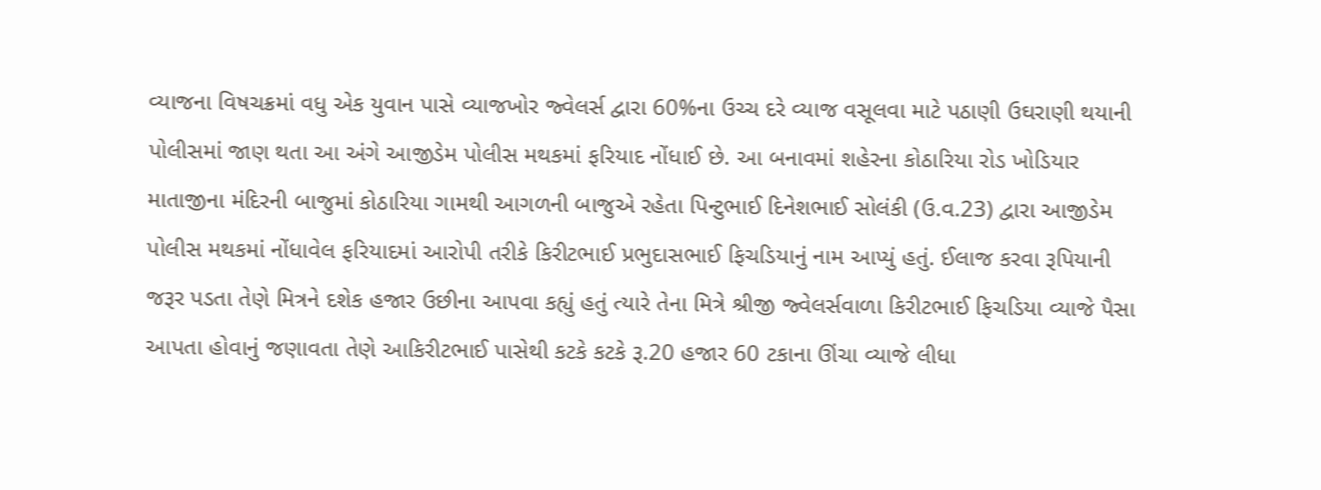વ્યાજના વિષચક્રમાં વધુ એક યુવાન પાસે વ્યાજખોર જ્વેલર્સ દ્વારા 60%ના ઉચ્ચ દરે વ્યાજ વસૂલવા માટે પઠાણી ઉઘરાણી થયાની પોલીસમાં જાણ થતા આ અંગે આજીડેમ પોલીસ મથકમાં ફરિયાદ નોંધાઈ છે. આ બનાવમાં શહેરના કોઠારિયા રોડ ખોડિયાર માતાજીના મંદિરની બાજુમાં કોઠારિયા ગામથી આગળની બાજુએ રહેતા પિન્ટુભાઈ દિનેશભાઈ સોલંકી (ઉ.વ.23) દ્વારા આજીડેમ પોલીસ મથકમાં નોંધાવેલ ફરિયાદમાં આરોપી તરીકે કિરીટભાઈ પ્રભુદાસભાઈ ફિચડિયાનું નામ આપ્યું હતું. ઈલાજ કરવા રૂપિયાની જરૂર પડતા તેણે મિત્રને દશેક હજાર ઉછીના આપવા કહ્યું હતું ત્યારે તેના મિત્રે શ્રીજી જ્વેલર્સવાળા કિરીટભાઈ ફિચડિયા વ્યાજે પૈસા આપતા હોવાનું જણાવતા તેણે આકિરીટભાઈ પાસેથી કટકે કટકે રૂ.20 હજાર 60 ટકાના ઊંચા વ્યાજે લીધા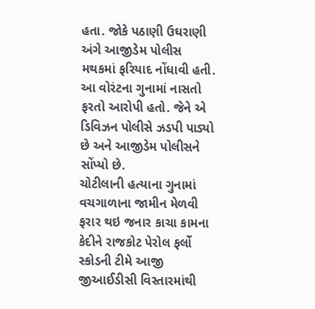હતા. જોકે પઠાણી ઉઘરાણી અંગે આજીડેમ પોલીસ મથકમાં ફરિયાદ નોંધાવી હતી. આ વોરંટના ગુનામાં નાસતો ફરતો આરોપી હતો. જેને એ ડિવિઝન પોલીસે ઝડપી પાડ્યો છે અને આજીડેમ પોલીસને સોંપ્યો છે.
ચોટીલાની હત્યાના ગુનામાં વચગાળાના જામીન મેળવી ફરાર થઇ જનાર કાચા કામના કેદીને રાજકોટ પેરોલ ફર્લો સ્કોડની ટીમે આજી જીઆઈડીસી વિસ્તારમાંથી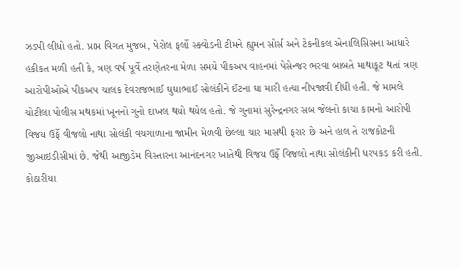ઝડપી લીધો હતો. પ્રાપ્ત વિગત મુજબ, પેરોલ ફર્લો સ્ક્વોડની ટીમને હ્યુમન સોર્સ અને ટેકનીકલ એનાલિસિસના આધારે હકીકત મળી હતી કે, ત્રણ વર્ષ પૂર્વે તરણેતરના મેળા સમયે પીકઅપ વાહનમાં પેસેન્જર ભરવા બાબતે માથાકૂટ થતાં ત્રણ આરોપીઓએ પીકઅપ ચાલક દેવરાજભાઈ ઘુઘાભાઈ સોલંકીને ઈંટના ઘા મારી હત્યા નીપજાવી દીધી હતી. જે મામલે ચોટીલા પોલીસ મથકમાં ખૂનનો ગુનો દાખલ થયો થયેલ હતો. જે ગુનામાં સુરેન્દ્રનગર સબ જેલનો કાચા કામનો આરોપી વિજય ઉર્ફે વીજલો નાથા સોલંકી વચગાળાના જામીન મેળવી છેલ્લા ચાર માસથી ફરાર છે અને હાલ તે રાજકોટની જીઆઇડીસીમાં છે. જેથી આજીડેમ વિસ્તારના આનંદનગર ખાતેથી વિજય ઉર્ફે વિજલો નાથા સોલંકીની ધરપકડ કરી હતી.
કોઠારીયા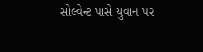સોલ્વેન્ટ પાસે યુવાન પર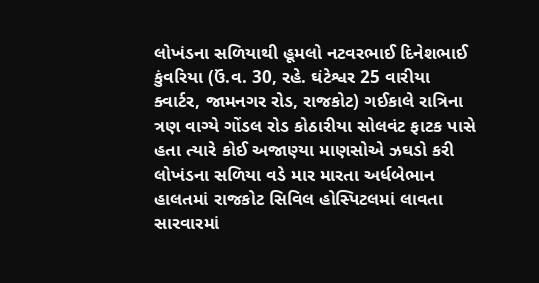લોખંડના સળિયાથી હૂમલો નટવરભાઈ દિનેશભાઈ કુંવરિયા (ઉં.વ. 30, રહે. ઘંટેશ્વર 25 વારીયા ક્વાર્ટર, જામનગર રોડ, રાજકોટ) ગઈકાલે રાત્રિના ત્રણ વાગ્યે ગોંડલ રોડ કોઠારીયા સોલવંટ ફાટક પાસે હતા ત્યારે કોઈ અજાણ્યા માણસોએ ઝઘડો કરી લોખંડના સળિયા વડે માર મારતા અર્ધબેભાન હાલતમાં રાજકોટ સિવિલ હોસ્પિટલમાં લાવતા સારવારમાં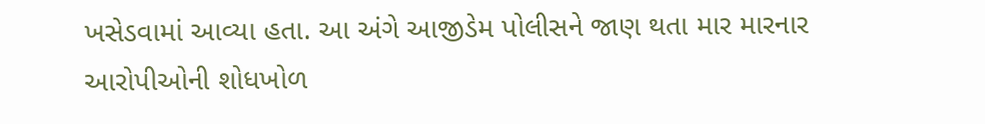ખસેડવામાં આવ્યા હતા. આ અંગે આજીડેમ પોલીસને જાણ થતા માર મારનાર આરોપીઓની શોધખોળ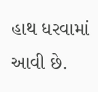હાથ ધરવામાં આવી છે.